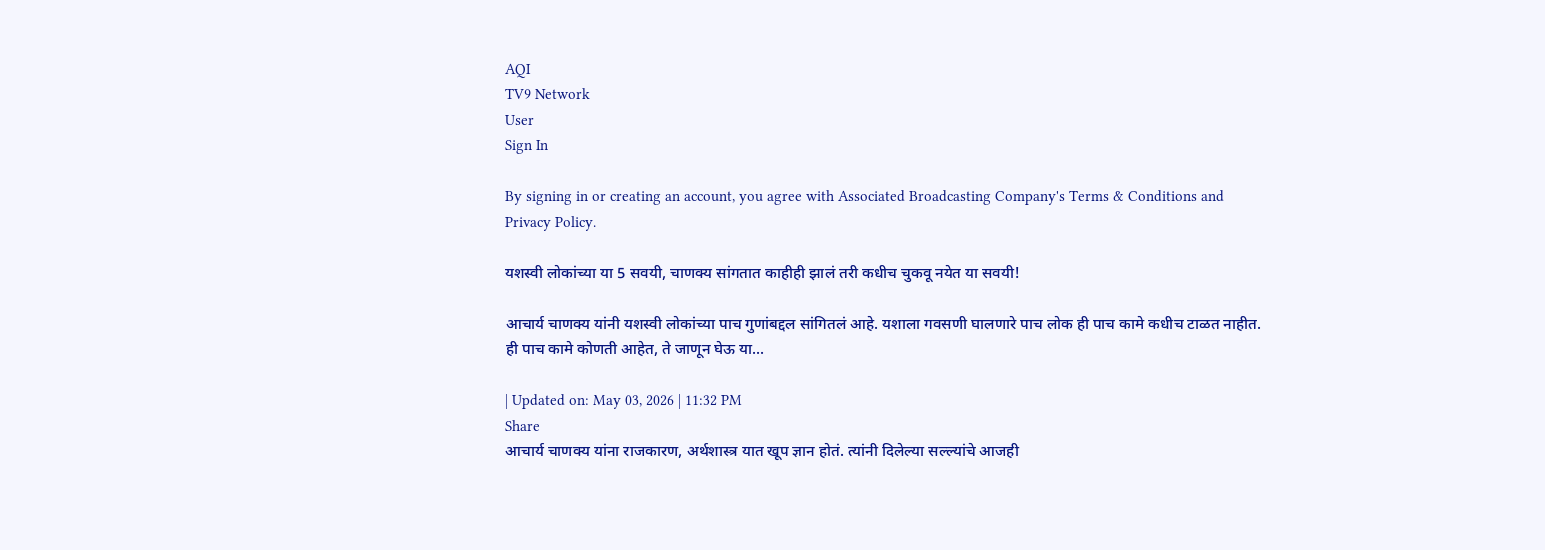AQI
TV9 Network
User
Sign In

By signing in or creating an account, you agree with Associated Broadcasting Company's Terms & Conditions and Privacy Policy.

यशस्वी लोकांच्या या 5 सवयी, चाणक्य सांगतात काहीही झालं तरी कधीच चुकवू नयेत या सवयी!

आचार्य चाणक्य यांनी यशस्वी लोकांच्या पाच गुणांबद्दल सांगितलं आहे. यशाला गवसणी घालणारे पाच लोक ही पाच कामे कधीच टाळत नाहीत. ही पाच कामे कोणती आहेत, ते जाणून घेऊ या...

| Updated on: May 03, 2026 | 11:32 PM
Share
आचार्य चाणक्य यांना राजकारण, अर्थशास्त्र यात खूप ज्ञान होतं. त्यांनी दिलेल्या सल्ल्यांचे आजही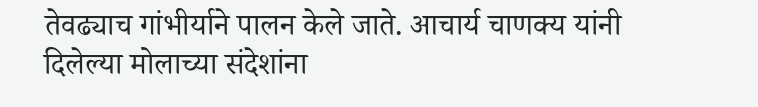तेवढ्याच गांभीर्याने पालन केले जाते. आचार्य चाणक्य यांनी दिलेल्या मोलाच्या संदेशांना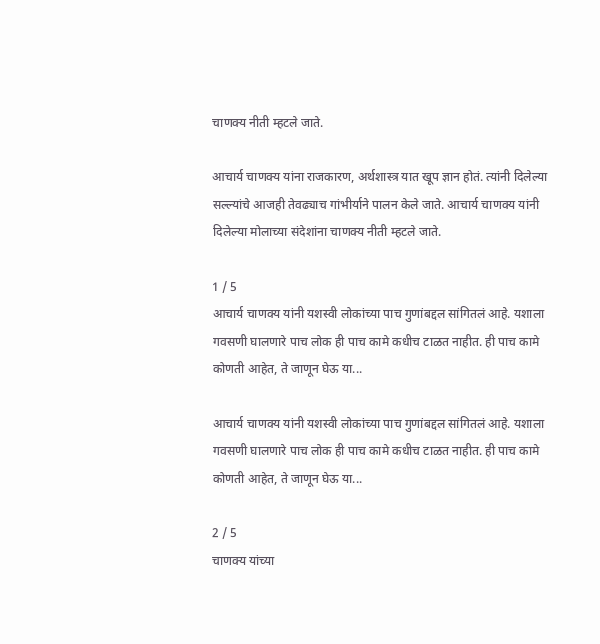चाणक्य नीती म्हटले जाते.

आचार्य चाणक्य यांना राजकारण, अर्थशास्त्र यात खूप ज्ञान होतं. त्यांनी दिलेल्या सल्ल्यांचे आजही तेवढ्याच गांभीर्याने पालन केले जाते. आचार्य चाणक्य यांनी दिलेल्या मोलाच्या संदेशांना चाणक्य नीती म्हटले जाते.

1 / 5
आचार्य चाणक्य यांनी यशस्वी लोकांच्या पाच गुणांबद्दल सांगितलं आहे. यशाला गवसणी घालणारे पाच लोक ही पाच कामे कधीच टाळत नाहीत. ही पाच कामे कोणती आहेत, ते जाणून घेऊ या...

आचार्य चाणक्य यांनी यशस्वी लोकांच्या पाच गुणांबद्दल सांगितलं आहे. यशाला गवसणी घालणारे पाच लोक ही पाच कामे कधीच टाळत नाहीत. ही पाच कामे कोणती आहेत, ते जाणून घेऊ या...

2 / 5
चाणक्य यांच्या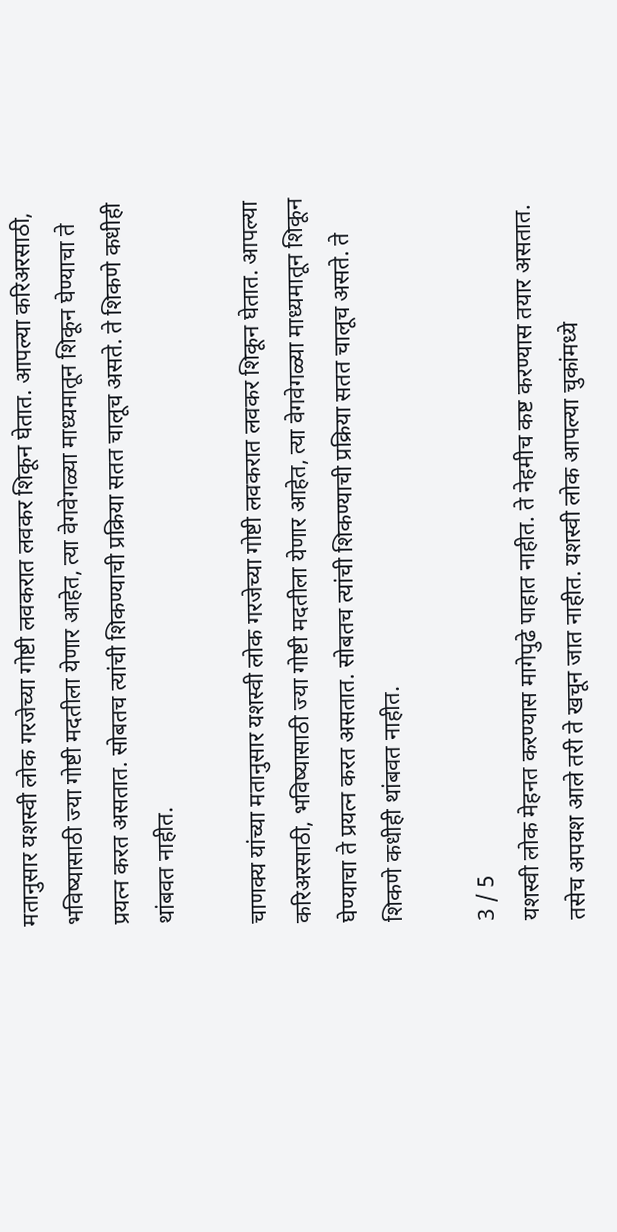मतानुसार यशस्वी लोक गरजेच्या गोष्टी लवकरात लवकर शिकून घेतात. आपल्या करिअरसाठी, भविष्यासाठी ज्या गोष्टी मदतीला येणार आहेत, त्या वेगवेगळ्या माध्यमातून शिकून घेण्याचा ते प्रयत्न करत असतात. सोबतच त्यांची शिकण्याची प्रक्रिया सतत चालूच असते. ते शिकणे कधीही थांबवत नाहीत.

चाणक्य यांच्या मतानुसार यशस्वी लोक गरजेच्या गोष्टी लवकरात लवकर शिकून घेतात. आपल्या करिअरसाठी, भविष्यासाठी ज्या गोष्टी मदतीला येणार आहेत, त्या वेगवेगळ्या माध्यमातून शिकून घेण्याचा ते प्रयत्न करत असतात. सोबतच त्यांची शिकण्याची प्रक्रिया सतत चालूच असते. ते शिकणे कधीही थांबवत नाहीत.

3 / 5
यशस्वी लोक मेहनत करण्यास मागेपुढे पाहात नाहीत. ते नेहमीच कष्ट करण्यास तयार असतात. तसेच अपयश आले तरी ते खचून जात नाहीत. यशस्वी लोक आपल्या चुकांमध्ये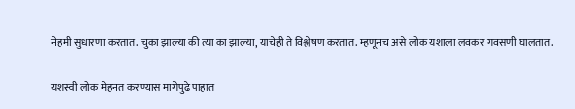नेहमी सुधारणा करतात. चुका झाल्या की त्या का झाल्या, याचेही ते विश्लेषण करतात. म्हणूनच असे लोक यशाला लवकर गवसणी घालतात.

यशस्वी लोक मेहनत करण्यास मागेपुढे पाहात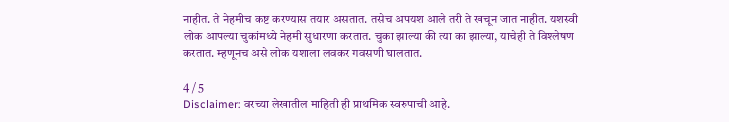नाहीत. ते नेहमीच कष्ट करण्यास तयार असतात. तसेच अपयश आले तरी ते खचून जात नाहीत. यशस्वी लोक आपल्या चुकांमध्ये नेहमी सुधारणा करतात. चुका झाल्या की त्या का झाल्या, याचेही ते विश्लेषण करतात. म्हणूनच असे लोक यशाला लवकर गवसणी घालतात.

4 / 5
Disclaimer: वरच्या लेखातील माहिती ही प्राथमिक स्वरुपाची आहे.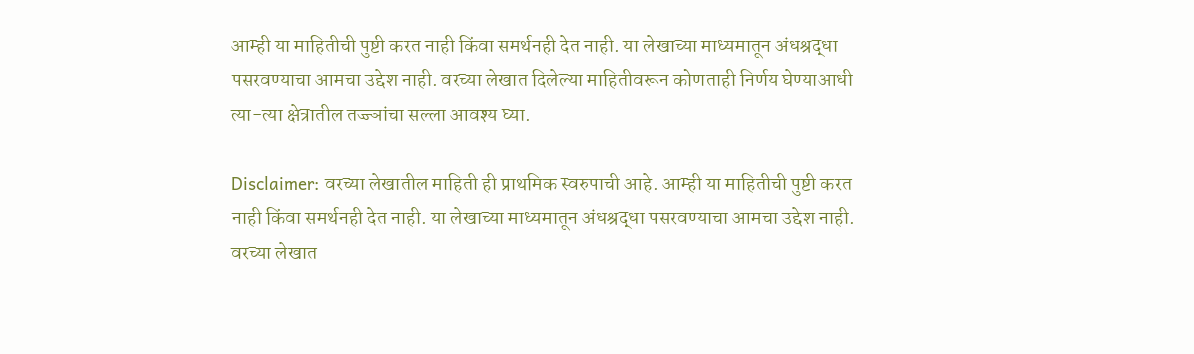आम्ही या माहितीची पुष्टी करत नाही किंवा समर्थनही देत नाही. या लेखाच्या माध्यमातून अंधश्रद्धा पसरवण्याचा आमचा उद्देश नाही. वरच्या लेखात दिलेल्या माहितीवरून कोणताही निर्णय घेण्याआधी त्या-त्या क्षेत्रातील तज्ज्ञांचा सल्ला आवश्य घ्या.

Disclaimer: वरच्या लेखातील माहिती ही प्राथमिक स्वरुपाची आहे. आम्ही या माहितीची पुष्टी करत नाही किंवा समर्थनही देत नाही. या लेखाच्या माध्यमातून अंधश्रद्धा पसरवण्याचा आमचा उद्देश नाही. वरच्या लेखात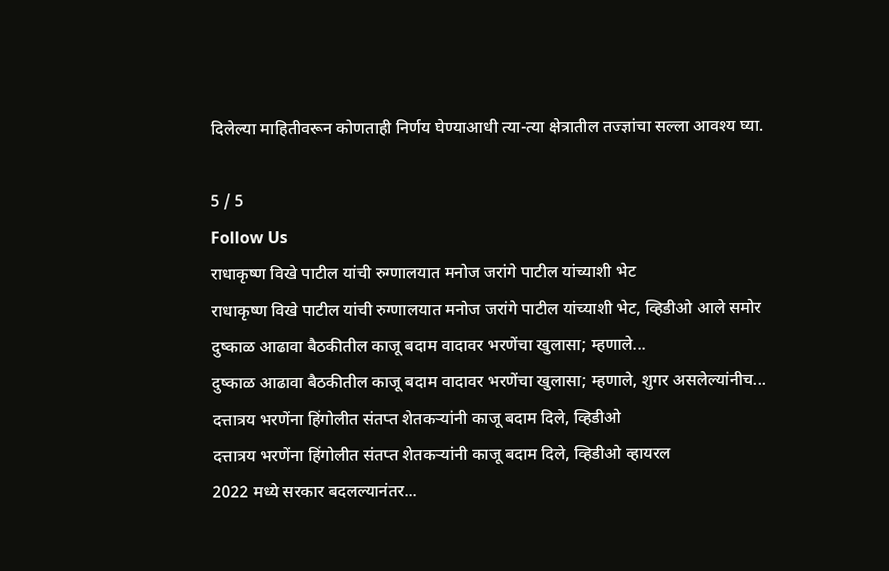दिलेल्या माहितीवरून कोणताही निर्णय घेण्याआधी त्या-त्या क्षेत्रातील तज्ज्ञांचा सल्ला आवश्य घ्या.

5 / 5
Follow Us
राधाकृष्ण विखे पाटील यांची रुग्णालयात मनोज जरांगे पाटील यांच्याशी भेट
राधाकृष्ण विखे पाटील यांची रुग्णालयात मनोज जरांगे पाटील यांच्याशी भेट, व्हिडीओ आले समोर
दुष्काळ आढावा बैठकीतील काजू बदाम वादावर भरणेंचा खुलासा; म्हणाले...
दुष्काळ आढावा बैठकीतील काजू बदाम वादावर भरणेंचा खुलासा; म्हणाले, शुगर असलेल्यांनीच...
दत्तात्रय भरणेंना हिंगोलीत संतप्त शेतकऱ्यांनी काजू बदाम दिले, व्हिडीओ
दत्तात्रय भरणेंना हिंगोलीत संतप्त शेतकऱ्यांनी काजू बदाम दिले, व्हिडीओ व्हायरल
2022 मध्ये सरकार बदलल्यानंतर...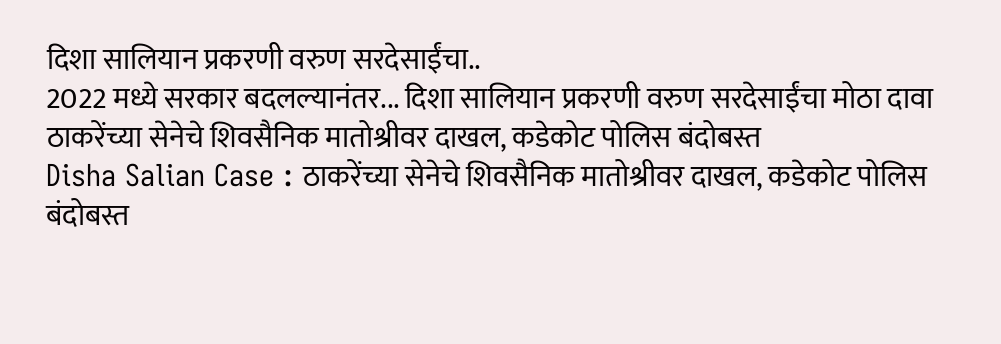दिशा सालियान प्रकरणी वरुण सरदेसाईंचा..
2022 मध्ये सरकार बदलल्यानंतर... दिशा सालियान प्रकरणी वरुण सरदेसाईंचा मोठा दावा
ठाकरेंच्या सेनेचे शिवसैनिक मातोश्रीवर दाखल, कडेकोट पोलिस बंदोबस्त
Disha Salian Case : ठाकरेंच्या सेनेचे शिवसैनिक मातोश्रीवर दाखल, कडेकोट पोलिस बंदोबस्त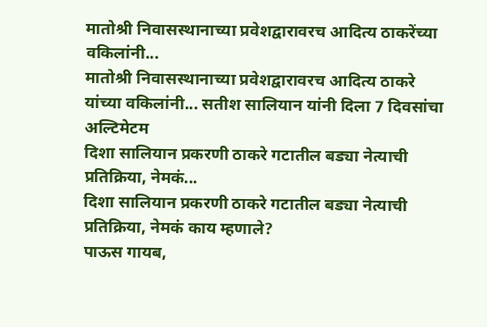मातोश्री निवासस्थानाच्या प्रवेशद्वारावरच आदित्य ठाकरेंच्या वकिलांनी...
मातोश्री निवासस्थानाच्या प्रवेशद्वारावरच आदित्य ठाकरे यांच्या वकिलांनी... सतीश सालियान यांनी दिला 7 दिवसांचा अल्टिमेटम
दिशा सालियान प्रकरणी ठाकरे गटातील बड्या नेत्याची प्रतिक्रिया, नेमकं...
दिशा सालियान प्रकरणी ठाकरे गटातील बड्या नेत्याची प्रतिक्रिया, नेमकं काय म्हणाले?
पाऊस गायब,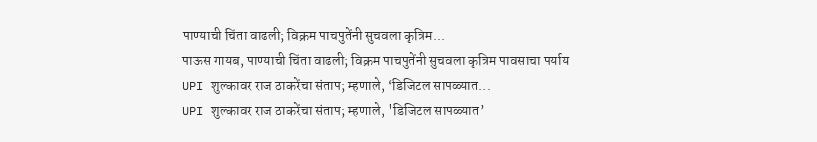पाण्याची चिंता वाढली; विक्रम पाचपुतेंनी सुचवला कृत्रिम...
पाऊस गायब, पाण्याची चिंता वाढली; विक्रम पाचपुतेंनी सुचवला कृत्रिम पावसाचा पर्याय
UPI शुल्कावर राज ठाकरेंचा संताप; म्हणाले, ‘डिजिटल सापळ्यात...
UPI शुल्कावर राज ठाकरेंचा संताप; म्हणाले, 'डिजिटल सापळ्यात’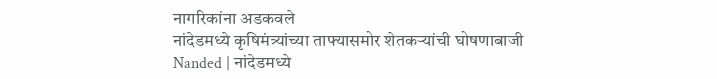नागरिकांना अडकवले
नांदेडमध्ये कृषिमंत्र्यांच्या ताफ्यासमोर शेतकऱ्यांची घोषणाबाजी
Nanded | नांदेडमध्ये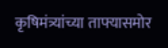कृषिमंत्र्यांच्या ताफ्यासमोर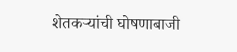शेतकऱ्यांची घोषणाबाजी